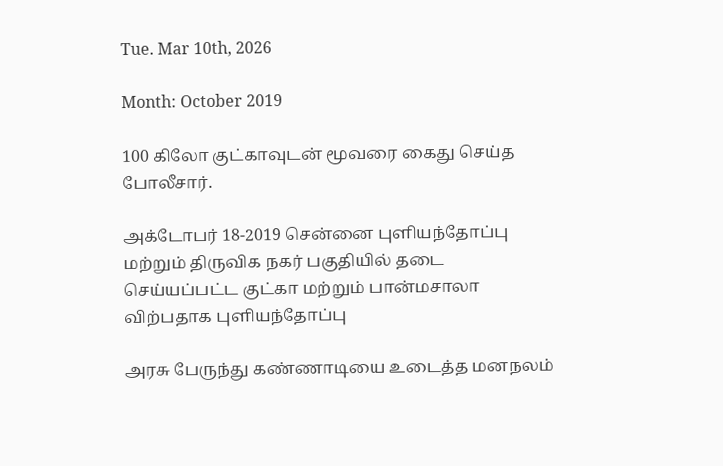Tue. Mar 10th, 2026

Month: October 2019

100 கிலோ குட்காவுடன் மூவரை கைது செய்த போலீசார்.

அக்டோபர் 18-2019 சென்னை புளியந்தோப்பு மற்றும் திருவிக நகர் பகுதியில் தடை செய்யப்பட்ட குட்கா மற்றும் பான்மசாலா விற்பதாக புளியந்தோப்பு

அரசு பேருந்து கண்ணாடியை உடைத்த மனநலம்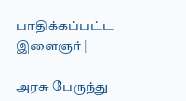பாதிக்கப்பட்ட இளைஞர் |

அரசு பேருந்து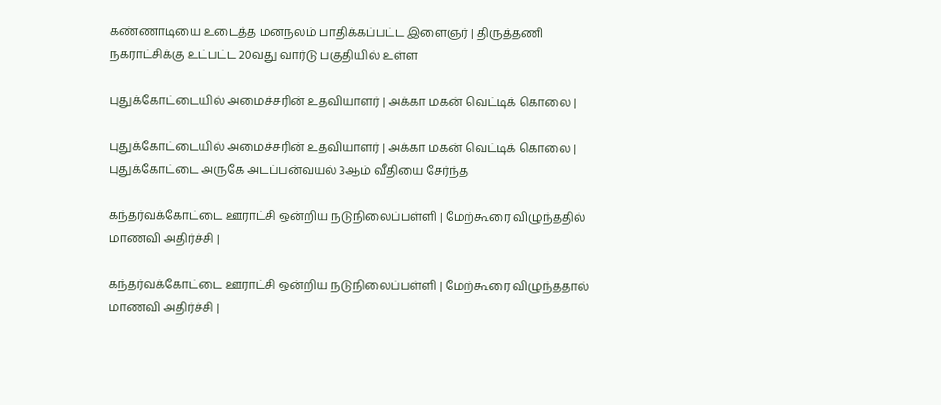கண்ணாடியை உடைத்த மனநலம் பாதிக்கப்பட்ட இளைஞர் | திருத்தணி நகராட்சிக்கு உட்பட்ட 20வது வார்டு பகுதியில் உள்ள

புதுக்கோட்டையில் அமைச்சரின் உதவியாளர் | அக்கா மகன் வெட்டிக் கொலை |

புதுக்கோட்டையில் அமைச்சரின் உதவியாளர் | அக்கா மகன் வெட்டிக் கொலை | புதுக்கோட்டை அருகே அடப்பன்வயல் 3ஆம் வீதியை சேர்ந்த

கந்தர்வக்கோட்டை ஊராட்சி ஒன்றிய நடுநிலைப்பள்ளி | மேற்கூரை விழுந்ததில் மாணவி அதிர்ச்சி |

கந்தர்வக்கோட்டை ஊராட்சி ஒன்றிய நடுநிலைப்பள்ளி | மேற்கூரை விழுந்ததால் மாணவி அதிர்ச்சி |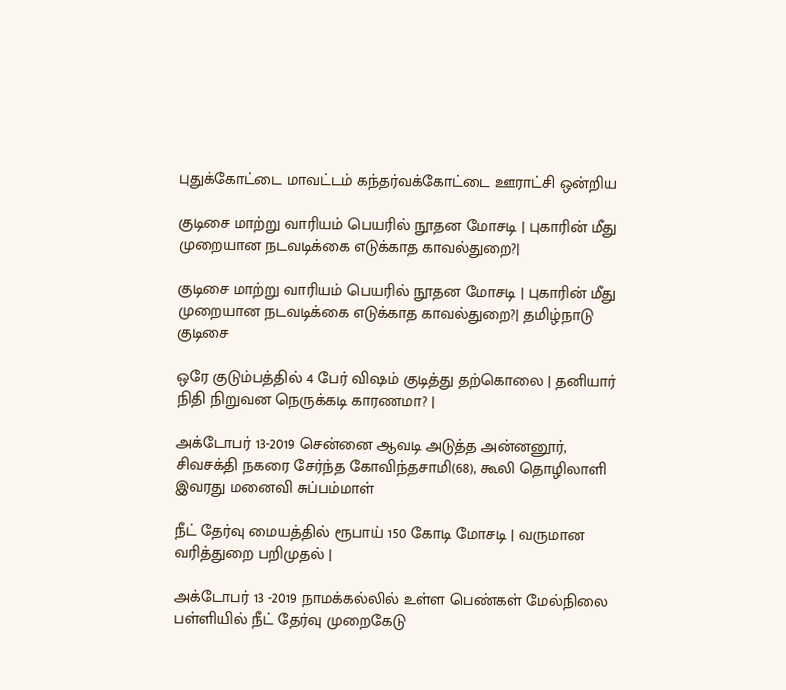புதுக்கோட்டை மாவட்டம் கந்தர்வக்கோட்டை ஊராட்சி ஒன்றிய

குடிசை மாற்று வாரியம் பெயரில் நூதன மோசடி | புகாரின் மீது முறையான நடவடிக்கை எடுக்காத காவல்துறை?|

குடிசை மாற்று வாரியம் பெயரில் நூதன மோசடி | புகாரின் மீது முறையான நடவடிக்கை எடுக்காத காவல்துறை?| தமிழ்நாடு குடிசை

ஒரே குடும்பத்தில் 4 பேர் விஷம் குடித்து தற்கொலை | தனியார் நிதி நிறுவன நெருக்கடி காரணமா? |

அக்டோபர் 13-2019 சென்னை ஆவடி அடுத்த அன்னனூர், சிவசக்தி நகரை சேர்ந்த கோவிந்தசாமி(68), கூலி தொழிலாளி இவரது மனைவி சுப்பம்மாள்

நீட் தேர்வு மையத்தில் ரூபாய் 150 கோடி மோசடி | வருமான வரித்துறை பறிமுதல் |

அக்டோபர் 13 -2019 நாமக்கல்லில் உள்ள பெண்கள் மேல்நிலை பள்ளியில் நீட் தேர்வு முறைகேடு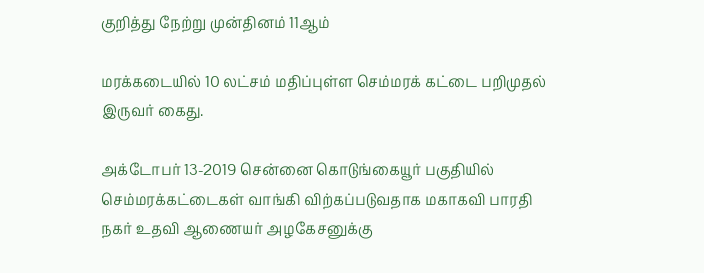குறித்து நேற்று முன்தினம் 11ஆம்

மரக்கடையில் 10 லட்சம் மதிப்புள்ள செம்மரக் கட்டை பறிமுதல் இருவர் கைது.

அக்டோபர் 13-2019 சென்னை கொடுங்கையூர் பகுதியில் செம்மரக்கட்டைகள் வாங்கி விற்கப்படுவதாக மகாகவி பாரதி நகர் உதவி ஆணையர் அழகேசனுக்கு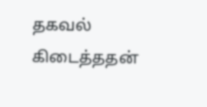தகவல் கிடைத்ததன்